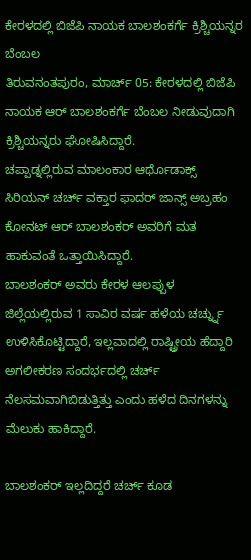ಕೇರಳದಲ್ಲಿ ಬಿಜೆಪಿ ನಾಯಕ ಬಾಲಶಂಕರ್ಗೆ ಕ್ರಿಶ್ಚಿಯನ್ನರ ಬೆಂಬಲ
ತಿರುವನಂತಪುರಂ, ಮಾರ್ಚ್ 05: ಕೇರಳದಲ್ಲಿ ಬಿಜೆಪಿ ನಾಯಕ ಆರ್ ಬಾಲಶಂಕರ್ಗೆ ಬೆಂಬಲ ನೀಡುವುದಾಗಿ ಕ್ರಿಶ್ಚಿಯನ್ನರು ಘೋಷಿಸಿದ್ದಾರೆ.
ಚಪ್ಪಾಡ್ನಲ್ಲಿರುವ ಮಾಲಂಕಾರ ಆರ್ಥೊಡಾಕ್ಸ್ ಸಿರಿಯನ್ ಚರ್ಚ್ ವಕ್ತಾರ ಫಾದರ್ ಜಾನ್ಸ್ ಅಬ್ರಹಂ ಕೋನಟ್ ಆರ್ ಬಾಲಶಂಕರ್ ಅವರಿಗೆ ಮತ ಹಾಕುವಂತೆ ಒತ್ತಾಯಿಸಿದ್ದಾರೆ.
ಬಾಲಶಂಕರ್ ಅವರು ಕೇರಳ ಆಲಪ್ಪುಳ ಜಿಲ್ಲೆಯಲ್ಲಿರುವ 1 ಸಾವಿರ ವರ್ಷ ಹಳೆಯ ಚರ್ಚ್ನ್ನು ಉಳಿಸಿಕೊಟ್ಟಿದ್ದಾರೆ, ಇಲ್ಲವಾದಲ್ಲಿ ರಾಷ್ಟ್ರೀಯ ಹೆದ್ದಾರಿ ಅಗಲೀಕರಣ ಸಂದರ್ಭದಲ್ಲಿ ಚರ್ಚ್ ನೆಲಸಮವಾಗಿಬಿಡುತ್ತಿತ್ತು ಎಂದು ಹಳೆದ ದಿನಗಳನ್ನು ಮೆಲುಕು ಹಾಕಿದ್ದಾರೆ.

ಬಾಲಶಂಕರ್ ಇಲ್ಲದಿದ್ದರೆ ಚರ್ಚ್ ಕೂಡ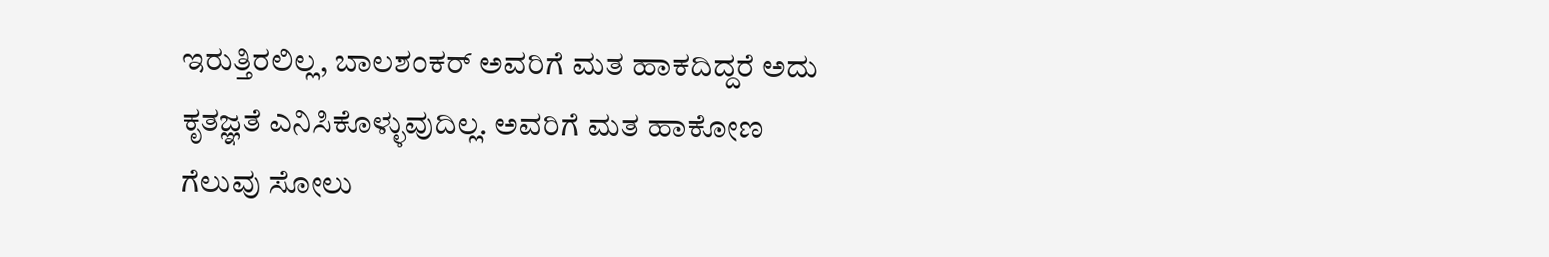ಇರುತ್ತಿರಲಿಲ್ಲ, ಬಾಲಶಂಕರ್ ಅವರಿಗೆ ಮತ ಹಾಕದಿದ್ದರೆ ಅದು ಕೃತಜ್ಞತೆ ಎನಿಸಿಕೊಳ್ಳುವುದಿಲ್ಲ. ಅವರಿಗೆ ಮತ ಹಾಕೋಣ ಗೆಲುವು ಸೋಲು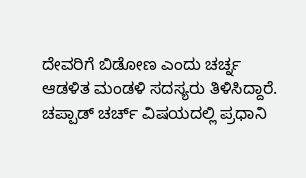ದೇವರಿಗೆ ಬಿಡೋಣ ಎಂದು ಚರ್ಚ್ನ ಆಡಳಿತ ಮಂಡಳಿ ಸದಸ್ಯರು ತಿಳಿಸಿದ್ದಾರೆ.
ಚಪ್ಪಾಡ್ ಚರ್ಚ್ ವಿಷಯದಲ್ಲಿ ಪ್ರಧಾನಿ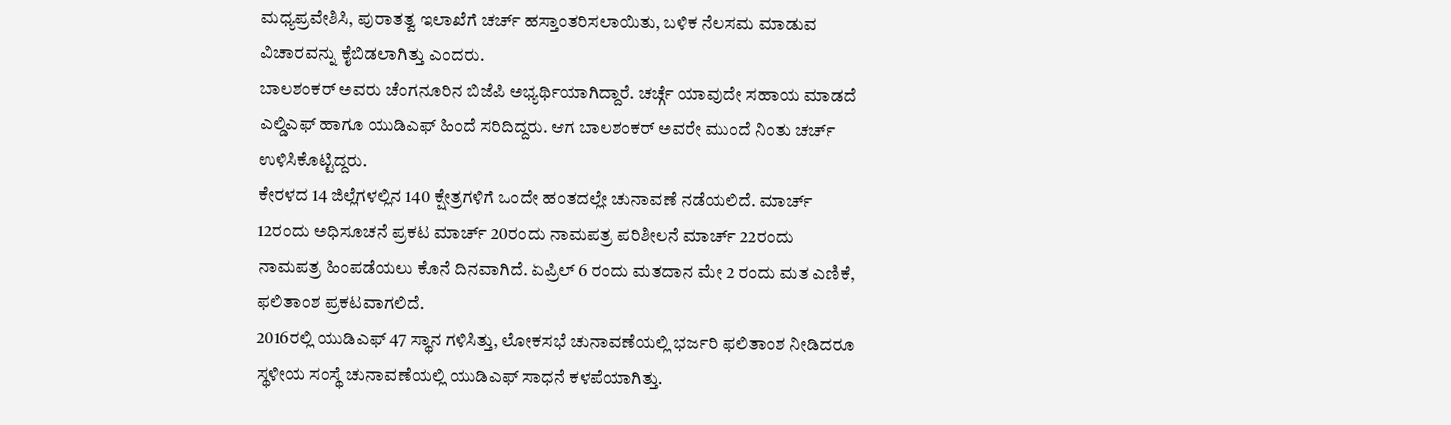ಮಧ್ಯಪ್ರವೇಶಿಸಿ, ಪುರಾತತ್ವ ಇಲಾಖೆಗೆ ಚರ್ಚ್ ಹಸ್ತಾಂತರಿಸಲಾಯಿತು, ಬಳಿಕ ನೆಲಸಮ ಮಾಡುವ ವಿಚಾರವನ್ನು ಕೈಬಿಡಲಾಗಿತ್ತು ಎಂದರು.
ಬಾಲಶಂಕರ್ ಅವರು ಚೆಂಗನೂರಿನ ಬಿಜೆಪಿ ಅಭ್ಯರ್ಥಿಯಾಗಿದ್ದಾರೆ. ಚರ್ಚ್ಗೆ ಯಾವುದೇ ಸಹಾಯ ಮಾಡದೆ ಎಲ್ಡಿಎಫ್ ಹಾಗೂ ಯುಡಿಎಫ್ ಹಿಂದೆ ಸರಿದಿದ್ದರು. ಆಗ ಬಾಲಶಂಕರ್ ಅವರೇ ಮುಂದೆ ನಿಂತು ಚರ್ಚ್ ಉಳಿಸಿಕೊಟ್ಟಿದ್ದರು.
ಕೇರಳದ 14 ಜಿಲ್ಲೆಗಳಲ್ಲಿನ 140 ಕ್ಷೇತ್ರಗಳಿಗೆ ಒಂದೇ ಹಂತದಲ್ಲೇ ಚುನಾವಣೆ ನಡೆಯಲಿದೆ. ಮಾರ್ಚ್ 12ರಂದು ಅಧಿಸೂಚನೆ ಪ್ರಕಟ ಮಾರ್ಚ್ 20ರಂದು ನಾಮಪತ್ರ ಪರಿಶೀಲನೆ ಮಾರ್ಚ್ 22ರಂದು ನಾಮಪತ್ರ ಹಿಂಪಡೆಯಲು ಕೊನೆ ದಿನವಾಗಿದೆ. ಏಪ್ರಿಲ್ 6 ರಂದು ಮತದಾನ ಮೇ 2 ರಂದು ಮತ ಎಣಿಕೆ, ಫಲಿತಾಂಶ ಪ್ರಕಟವಾಗಲಿದೆ.
2016ರಲ್ಲಿ ಯುಡಿಎಫ್ 47 ಸ್ಥಾನ ಗಳಿಸಿತ್ತು, ಲೋಕಸಭೆ ಚುನಾವಣೆಯಲ್ಲಿ ಭರ್ಜರಿ ಫಲಿತಾಂಶ ನೀಡಿದರೂ ಸ್ಥಳೀಯ ಸಂಸ್ಥೆ ಚುನಾವಣೆಯಲ್ಲಿ ಯುಡಿಎಫ್ ಸಾಧನೆ ಕಳಪೆಯಾಗಿತ್ತು.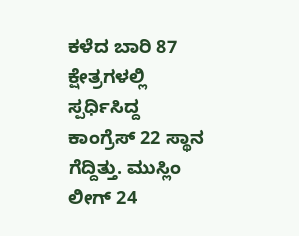ಕಳೆದ ಬಾರಿ 87 ಕ್ಷೇತ್ರಗಳಲ್ಲಿ ಸ್ಪರ್ಧಿಸಿದ್ದ ಕಾಂಗ್ರೆಸ್ 22 ಸ್ಥಾನ ಗೆದ್ದಿತ್ತು. ಮುಸ್ಲಿಂ ಲೀಗ್ 24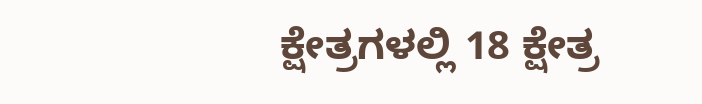ಕ್ಷೇತ್ರಗಳಲ್ಲಿ 18 ಕ್ಷೇತ್ರ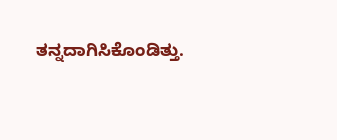ತನ್ನದಾಗಿಸಿಕೊಂಡಿತ್ತು.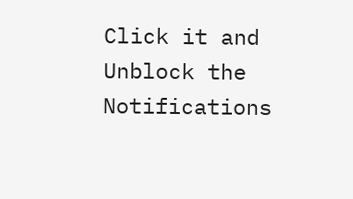Click it and Unblock the Notifications